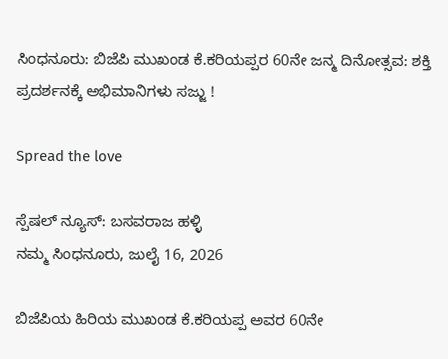ಸಿಂಧನೂರು: ಬಿಜೆಪಿ ಮುಖಂಡ ಕೆ.ಕರಿಯಪ್ಪರ 60ನೇ ಜನ್ಮ ದಿನೋತ್ಸವ: ಶಕ್ತಿ ಪ್ರದರ್ಶನಕ್ಕೆ ಅಭಿಮಾನಿಗಳು ಸಜ್ಜು !

Spread the love

ಸ್ಪೆಷಲ್ ನ್ಯೂಸ್: ಬಸವರಾಜ ಹಳ್ಳಿ
ನಮ್ಮ ಸಿಂಧನೂರು, ಜುಲೈ 16, 2026

ಬಿಜೆಪಿಯ ಹಿರಿಯ ಮುಖಂಡ ಕೆ.ಕರಿಯಪ್ಪ ಅವರ 60ನೇ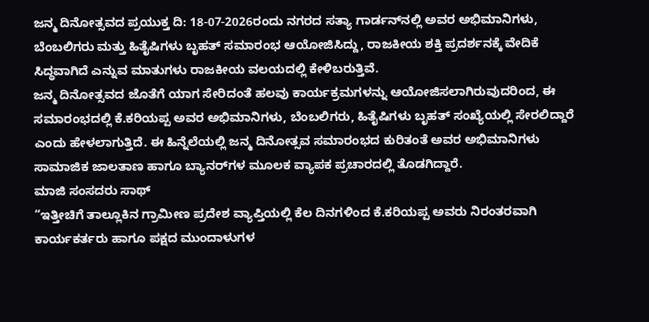ಜನ್ಮ ದಿನೋತ್ಸವದ ಪ್ರಯುಕ್ತ ದಿ: 18-07-2026ರಂದು ನಗರದ ಸತ್ಯಾ ಗಾರ್ಡನ್‌ನಲ್ಲಿ ಅವರ ಅಭಿಮಾನಿಗಳು, ಬೆಂಬಲಿಗರು ಮತ್ತು ಹಿತೈಷಿಗಳು ಬೃಹತ್ ಸಮಾರಂಭ ಆಯೋಜಿಸಿದ್ದು, ರಾಜಕೀಯ ಶಕ್ತಿ ಪ್ರದರ್ಶನಕ್ಕೆ ವೇದಿಕೆ ಸಿದ್ಧವಾಗಿದೆ ಎನ್ನುವ ಮಾತುಗಳು ರಾಜಕೀಯ ವಲಯದಲ್ಲಿ ಕೇಳಿಬರುತ್ತಿವೆ.
ಜನ್ಮ ದಿನೋತ್ಸವದ ಜೊತೆಗೆ ಯಾಗ ಸೇರಿದಂತೆ ಹಲವು ಕಾರ್ಯಕ್ರಮಗಳನ್ನು ಆಯೋಜಿಸಲಾಗಿರುವುದರಿಂದ, ಈ ಸಮಾರಂಭದಲ್ಲಿ ಕೆ.ಕರಿಯಪ್ಪ ಅವರ ಅಭಿಮಾನಿಗಳು, ಬೆಂಬಲಿಗರು, ಹಿತೈಷಿಗಳು ಬೃಹತ್ ಸಂಖ್ಯೆಯಲ್ಲಿ ಸೇರಲಿದ್ದಾರೆ ಎಂದು ಹೇಳಲಾಗುತ್ತಿದೆ. ಈ ಹಿನ್ನೆಲೆಯಲ್ಲಿ ಜನ್ಮ ದಿನೋತ್ಸವ ಸಮಾರಂಭದ ಕುರಿತಂತೆ ಅವರ ಅಭಿಮಾನಿಗಳು ಸಾಮಾಜಿಕ ಜಾಲತಾಣ ಹಾಗೂ ಬ್ಯಾನರ್‌ಗಳ ಮೂಲಕ ವ್ಯಾಪಕ ಪ್ರಚಾರದಲ್ಲಿ ತೊಡಗಿದ್ದಾರೆ.
ಮಾಜಿ ಸಂಸದರು ಸಾಥ್
“ಇತ್ತೀಚಿಗೆ ತಾಲ್ಲೂಕಿನ ಗ್ರಾಮೀಣ ಪ್ರದೇಶ ವ್ಯಾಪ್ತಿಯಲ್ಲಿ ಕೆಲ ದಿನಗಳಿಂದ ಕೆ.ಕರಿಯಪ್ಪ ಅವರು ನಿರಂತರವಾಗಿ ಕಾರ್ಯಕರ್ತರು ಹಾಗೂ ಪಕ್ಷದ ಮುಂದಾಳುಗಳ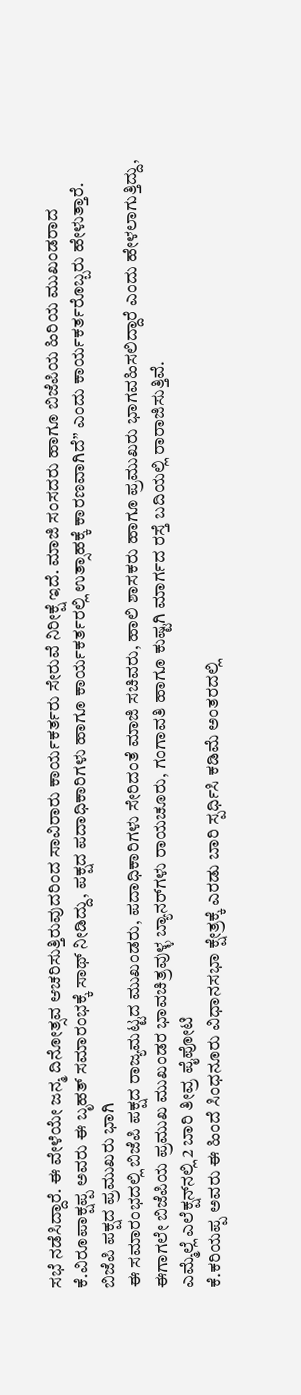ಸಭೆ ನಡೆಸಿದ್ದಾರೆ. ಈ ವೇಳೆಯೇ ಜನ್ಮ ದಿನೋತ್ಸವ ಆಚರಿಸುತ್ತಿರುವುದರಿಂದ ಸಾವಿರಾರು ಕಾರ್ಯಕರ್ತರು ಸೇರುವೆ ನಿರೀಕ್ಷೆ ಇದೆ. ಮಾಜಿ ಸಂಸದರು ಹಾಗೂ ಬಿಜೆಪಿಯ ಹಿರಿಯ ಮುಖಂಡರಾದ ಕೆ.ವಿರೂಪಾಕ್ಷಪ್ಪ ಅವರು ಈ ಬೃಹತ್ ಸಮಾರಂಭಕ್ಕೆ ಸಾಥ್ ನೀಡಿದ್ದು, ಪಕ್ಷದ ಪದಾಧಿಕಾರಿಗಳು ಹಾಗೂ ಕಾರ್ಯಕರ್ತರಲ್ಲಿ ಉತ್ಸಾಹಕ್ಕೆ ಕಾರಣವಾಗಿದೆ” ಎಂದು ಕಾರ್ಯಕರ್ತರೊಬ್ಬರು ಹೇಳುತ್ತಾರೆ.
ಬಿಜೆಪಿ ಪಕ್ಷದ ಪ್ರಮುಖರು ಭಾಗಿ
ಈ ಸಮಾರಂಭದಲ್ಲಿ ಬಿಜೆಪಿ ಪಕ್ಷದ ರಾಜ್ಯಮಟ್ಟದ ಮುಖಂಡರು, ಪದಾಧಿಕಾರಿಗಳು ಸೇರಿದಂತೆ ಮಾಜಿ ಸಚಿವರು, ಹಾಲಿ ಶಾಸಕರು ಹಾಗೂ ಪ್ರಮುಖರು ಭಾಗವಹಿಸಲಿದ್ದಾರೆ ಎಂದು ಹೇಳಲಾಗುತ್ತಿದ್ದು, ಈಗಾಗಲೇ ಬಿಜೆಪಿಯ ಪ್ರಮುಖ ಮುಖಂಡರ ಭಾವಚಿತ್ರವುಳ್ಳ ಬ್ಯಾನರ್‌ಗಳು ರಾಯಚೂರು, ಗಂಗಾವತಿ ಹಾಗೂ ಕುಷ್ಟಗಿ ಮಾರ್ಗದ ರಸ್ತೆ ಬದಿಯಲ್ಲಿ ರಾರಾಜಿಸುತ್ತಿವೆ.
ಎಮ್ಮೆಲ್ಲೆ ಎಲೆಕ್ಷನ್‌ನಲ್ಲಿ 2 ಬಾರಿ ತೀವ್ರ ಪೈಪೋಟಿ
ಕೆ.ಕರಿಯಪ್ಪ ಅವರು ಈ ಹಿಂದೆ ಸಿಂಧನೂರು ವಿಧಾನಸಭಾ ಕ್ಷೇತ್ರಕ್ಕೆ ಎರಡು ಬಾರಿ ಸ್ಪರ್ಧಿಸಿ ಕಡಿಮೆ ಅಂತರದಲ್ಲಿ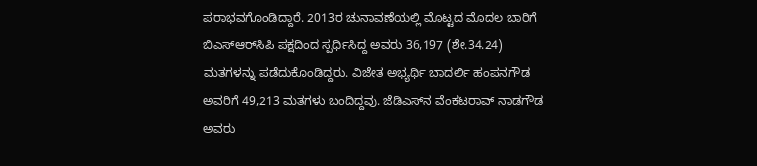ಪರಾಭವಗೊಂಡಿದ್ದಾರೆ. 2013ರ ಚುನಾವಣೆಯಲ್ಲಿ ಮೊಟ್ಟದ ಮೊದಲ ಬಾರಿಗೆ ಬಿಎಸ್‌ಆರ್‌ಸಿಪಿ ಪಕ್ಷದಿಂದ ಸ್ಪರ್ಧಿಸಿದ್ದ ಅವರು 36,197 (ಶೇ.34.24) ಮತಗಳನ್ನು ಪಡೆದುಕೊಂಡಿದ್ದರು. ವಿಜೇತ ಅಭ್ಯರ್ಥಿ ಬಾದರ್ಲಿ ಹಂಪನಗೌಡ ಅವರಿಗೆ 49,213 ಮತಗಳು ಬಂದಿದ್ದವು. ಜೆಡಿಎಸ್‌ನ ವೆಂಕಟರಾವ್ ನಾಡಗೌಡ ಅವರು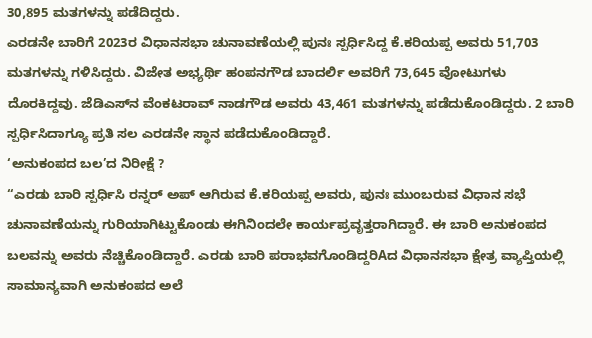30,895 ಮತಗಳನ್ನು ಪಡೆದಿದ್ದರು.
ಎರಡನೇ ಬಾರಿಗೆ 2023ರ ವಿಧಾನಸಭಾ ಚುನಾವಣೆಯಲ್ಲಿ ಪುನಃ ಸ್ಪರ್ಧಿಸಿದ್ದ ಕೆ.ಕರಿಯಪ್ಪ ಅವರು 51,703 ಮತಗಳನ್ನು ಗಳಿಸಿದ್ದರು. ವಿಜೇತ ಅಭ್ಯರ್ಥಿ ಹಂಪನಗೌಡ ಬಾದರ್ಲಿ ಅವರಿಗೆ 73,645 ವೋಟುಗಳು ದೊರಕಿದ್ದವು. ಜೆಡಿಎಸ್‌ನ ವೆಂಕಟರಾವ್ ನಾಡಗೌಡ ಅವರು 43,461 ಮತಗಳನ್ನು ಪಡೆದುಕೊಂಡಿದ್ದರು. 2 ಬಾರಿ ಸ್ಪರ್ಧಿಸಿದಾಗ್ಯೂ ಪ್ರತಿ ಸಲ ಎರಡನೇ ಸ್ಥಾನ ಪಡೆದುಕೊಂಡಿದ್ದಾರೆ.
‘ಅನುಕಂಪದ ಬಲ’ದ ನಿರೀಕ್ಷೆ ?
“ಎರಡು ಬಾರಿ ಸ್ಪರ್ಧಿಸಿ ರನ್ನರ್ ಅಪ್ ಆಗಿರುವ ಕೆ.ಕರಿಯಪ್ಪ ಅವರು, ಪುನಃ ಮುಂಬರುವ ವಿಧಾನ ಸಭೆ ಚುನಾವಣೆಯನ್ನು ಗುರಿಯಾಗಿಟ್ಟುಕೊಂಡು ಈಗಿನಿಂದಲೇ ಕಾರ್ಯಪ್ರವೃತ್ತರಾಗಿದ್ದಾರೆ. ಈ ಬಾರಿ ಅನುಕಂಪದ ಬಲವನ್ನು ಅವರು ನೆಚ್ಚಿಕೊಂಡಿದ್ದಾರೆ. ಎರಡು ಬಾರಿ ಪರಾಭವಗೊಂಡಿದ್ದರಿAದ ವಿಧಾನಸಭಾ ಕ್ಷೇತ್ರ ವ್ಯಾಪ್ತಿಯಲ್ಲಿ ಸಾಮಾನ್ಯವಾಗಿ ಅನುಕಂಪದ ಅಲೆ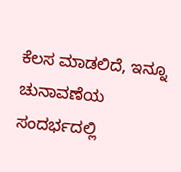ಕೆಲಸ ಮಾಡಲಿದೆ, ಇನ್ನೂ ಚುನಾವಣೆಯ ಸಂದರ್ಭದಲ್ಲಿ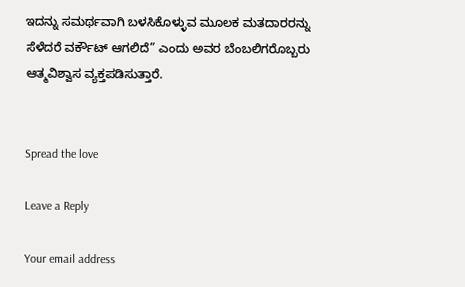ಇದನ್ನು ಸಮರ್ಥವಾಗಿ ಬಳಸಿಕೊಳ್ಳುವ ಮೂಲಕ ಮತದಾರರನ್ನು ಸೆಳೆದರೆ ವರ್ಕೌಟ್ ಆಗಲಿದೆ” ಎಂದು ಅವರ ಬೆಂಬಲಿಗರೊಬ್ಬರು ಆತ್ಮವಿಶ್ವಾಸ ವ್ಯಕ್ತಪಡಿಸುತ್ತಾರೆ.


Spread the love

Leave a Reply

Your email address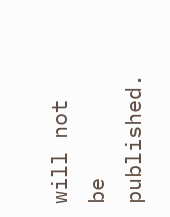will not be published.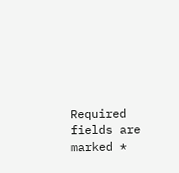Required fields are marked *